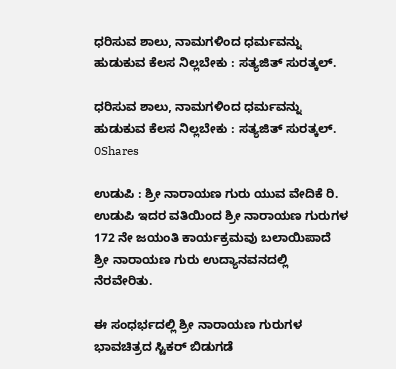ಧರಿಸುವ ಶಾಲು, ನಾಮಗಳಿಂದ ಧರ್ಮವನ್ನು ಹುಡುಕುವ ಕೆಲಸ ನಿಲ್ಲಬೇಕು : ಸತ್ಯಜಿತ್ ಸುರತ್ಕಲ್.

ಧರಿಸುವ ಶಾಲು, ನಾಮಗಳಿಂದ ಧರ್ಮವನ್ನು ಹುಡುಕುವ ಕೆಲಸ ನಿಲ್ಲಬೇಕು : ಸತ್ಯಜಿತ್ ಸುರತ್ಕಲ್.
0Shares

ಉಡುಪಿ : ಶ್ರೀ ನಾರಾಯಣ ಗುರು ಯುವ ವೇದಿಕೆ ರಿ. ಉಡುಪಿ ಇದರ ವತಿಯಿಂದ ಶ್ರೀ ನಾರಾಯಣ ಗುರುಗಳ 172 ನೇ ಜಯಂತಿ ಕಾರ್ಯಕ್ರಮವು ಬಲಾಯಿಪಾದೆ ಶ್ರೀ ನಾರಾಯಣ ಗುರು ಉದ್ಯಾನವನದಲ್ಲಿ ನೆರವೇರಿತು.

ಈ ಸಂಧರ್ಭದಲ್ಲಿ ಶ್ರೀ ನಾರಾಯಣ ಗುರುಗಳ ಭಾವಚಿತ್ರದ ಸ್ಟಿಕರ್ ಬಿಡುಗಡೆ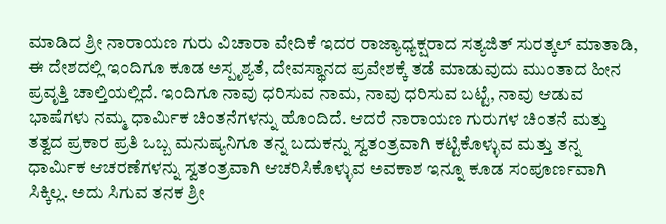ಮಾಡಿದ ಶ್ರೀ ನಾರಾಯಣ ಗುರು ವಿಚಾರಾ ವೇದಿಕೆ ಇದರ ರಾಜ್ಯಾಧ್ಯಕ್ಷರಾದ ಸತ್ಯಜಿತ್ ಸುರತ್ಕಲ್ ಮಾತಾಡಿ, ಈ ದೇಶದಲ್ಲಿ ಇಂದಿಗೂ ಕೂಡ ಅಸ್ಪೃಶ್ಯತೆ, ದೇವಸ್ಥಾನದ ಪ್ರವೇಶಕ್ಕೆ ತಡೆ ಮಾಡುವುದು ಮುಂತಾದ ಹೀನ ಪ್ರವೃತ್ತಿ ಚಾಲ್ತಿಯಲ್ಲಿದೆ. ಇಂದಿಗೂ ನಾವು ಧರಿಸುವ ನಾಮ, ನಾವು ಧರಿಸುವ ಬಟ್ಟೆ, ನಾವು ಆಡುವ ಭಾಷೆಗಳು ನಮ್ಮ ಧಾರ್ಮಿಕ ಚಿಂತನೆಗಳನ್ನು ಹೊಂದಿದೆ. ಆದರೆ ನಾರಾಯಣ ಗುರುಗಳ ಚಿಂತನೆ ಮತ್ತು ತತ್ವದ ಪ್ರಕಾರ ಪ್ರತಿ ಒಬ್ಬ ಮನುಷ್ಯನಿಗೂ ತನ್ನ ಬದುಕನ್ನು ಸ್ವತಂತ್ರವಾಗಿ ಕಟ್ಟಿಕೊಳ್ಳುವ ಮತ್ತು ತನ್ನ ಧಾರ್ಮಿಕ ಆಚರಣೆಗಳನ್ನು ಸ್ವತಂತ್ರವಾಗಿ ಆಚರಿಸಿಕೊಳ್ಳುವ ಅವಕಾಶ ಇನ್ನೂ ಕೂಡ ಸಂಪೂರ್ಣವಾಗಿ ಸಿಕ್ಕಿಲ್ಲ. ಅದು ಸಿಗುವ ತನಕ ಶ್ರೀ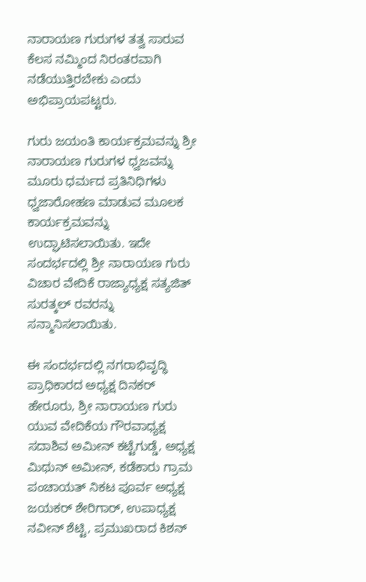ನಾರಾಯಣ ಗುರುಗಳ ತತ್ವ ಸಾರುವ ಕೆಲಸ ನಮ್ಮಿಂದ ನಿರಂತರವಾಗಿ ನಡೆಯುತ್ತಿರಬೇಕು ಎಂದು ಅಭಿಪ್ರಾಯಪಟ್ಟರು.

ಗುರು ಜಯಂತಿ ಕಾರ್ಯಕ್ರಮವನ್ನು ಶ್ರೀ ನಾರಾಯಣ ಗುರುಗಳ ಧ್ವಜವನ್ನು ಮೂರು ಧರ್ಮದ ಪ್ರತಿನಿಧಿಗಳು ಧ್ವಜಾರೋಹಣ ಮಾಡುವ ಮೂಲಕ ಕಾರ್ಯಕ್ರಮವನ್ನು ಉದ್ಘಾಟಿಸಲಾಯಿತು. ಇದೇ ಸಂದರ್ಭದಲ್ಲಿ ಶ್ರೀ ನಾರಾಯಣ ಗುರು ವಿಚಾರ ವೇದಿಕೆ ರಾಜ್ಯಾಧ್ಯಕ್ಷ ಸತ್ಯಜಿತ್ ಸುರತ್ಕಲ್ ರವರನ್ನು ಸನ್ಮಾನಿಸಲಾಯಿತು.

ಈ ಸಂದರ್ಭದಲ್ಲಿ ನಗರಾಭಿವೃದ್ಧಿ ಪ್ರಾಧಿಕಾರದ ಅಧ್ಯಕ್ಷ ದಿನಕರ್ ಹೇರೂರು, ಶ್ರೀ ನಾರಾಯಣ ಗುರು ಯುವ ವೇದಿಕೆಯ ಗೌರವಾಧ್ಯಕ್ಷ ಸದಾಶಿವ ಅಮೀನ್ ಕಟ್ಟೆಗುಡ್ಡೆ, ಅಧ್ಯಕ್ಷ ಮಿಥುನ್ ಅಮೀನ್, ಕಡೆಕಾರು ಗ್ರಾಮ ಪಂಚಾಯತ್ ನಿಕಟ ಪೂರ್ವ ಅಧ್ಯಕ್ಷ ಜಯಕರ್ ಶೇರಿಗಾರ್, ಉಪಾಧ್ಯಕ್ಷ ನವೀನ್ ಶೆಟ್ಟಿ, ಪ್ರಮುಖರಾದ ಕಿಶನ್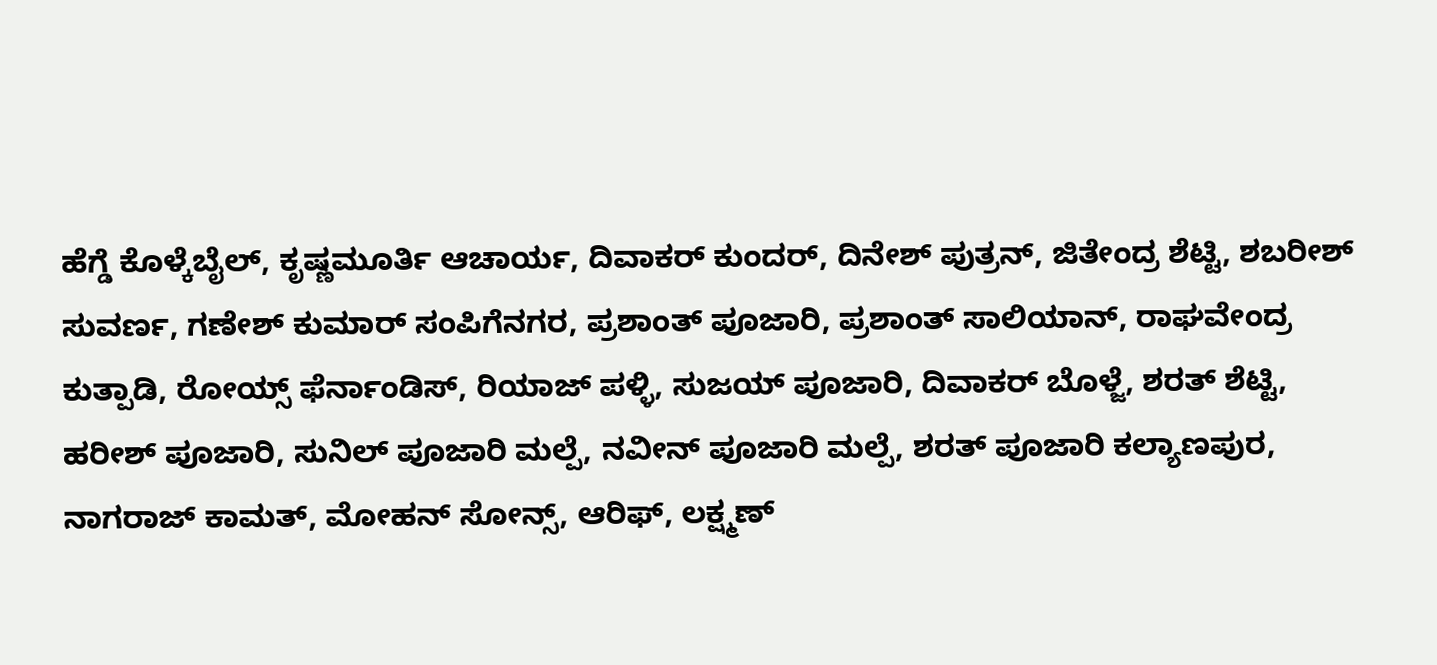ಹೆಗ್ಡೆ ಕೊಳ್ಕೆಬೈಲ್, ಕೃಷ್ಣಮೂರ್ತಿ ಆಚಾರ್ಯ, ದಿವಾಕರ್ ಕುಂದರ್, ದಿನೇಶ್ ಪುತ್ರನ್, ಜಿತೇಂದ್ರ ಶೆಟ್ಟಿ, ಶಬರೀಶ್ ಸುವರ್ಣ, ಗಣೇಶ್ ಕುಮಾರ್ ಸಂಪಿಗೆನಗರ, ಪ್ರಶಾಂತ್ ಪೂಜಾರಿ, ಪ್ರಶಾಂತ್ ಸಾಲಿಯಾನ್, ರಾಘವೇಂದ್ರ ಕುತ್ಪಾಡಿ, ರೋಯ್ಸ್ ಫೆರ್ನಾಂಡಿಸ್, ರಿಯಾಜ್ ಪಳ್ಳಿ, ಸುಜಯ್ ಪೂಜಾರಿ, ದಿವಾಕರ್ ಬೊಳ್ಜೆ, ಶರತ್ ಶೆಟ್ಟಿ, ಹರೀಶ್ ಪೂಜಾರಿ, ಸುನಿಲ್ ಪೂಜಾರಿ ಮಲ್ಪೆ, ನವೀನ್ ಪೂಜಾರಿ ಮಲ್ಪೆ, ಶರತ್ ಪೂಜಾರಿ ಕಲ್ಯಾಣಪುರ, ನಾಗರಾಜ್ ಕಾಮತ್, ಮೋಹನ್ ಸೋನ್ಸ್, ಆರಿಫ್, ಲಕ್ಷ್ಮಣ್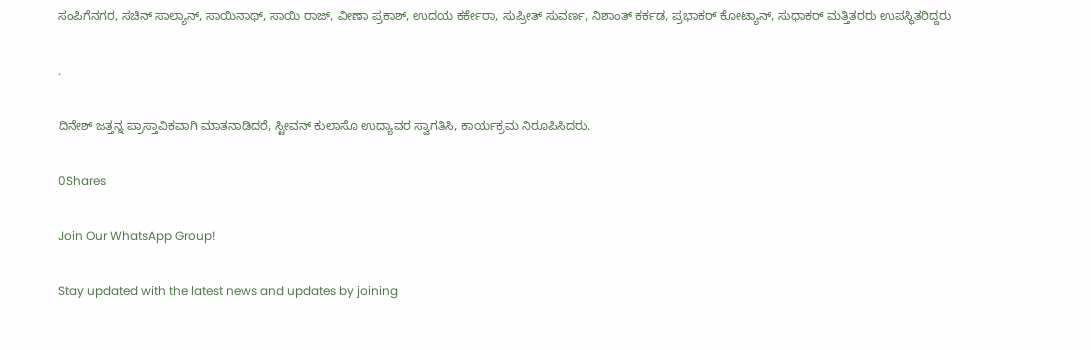ಸಂಪಿಗೆನಗರ, ಸಚಿನ್ ಸಾಲ್ಯಾನ್, ಸಾಯಿನಾಥ್, ಸಾಯಿ ರಾಜ್, ವೀಣಾ ಪ್ರಕಾಶ್, ಉದಯ ಕರ್ಕೇರಾ, ಸುಪ್ರೀತ್ ಸುವರ್ಣ, ನಿಶಾಂತ್ ಕರ್ಕಡ, ಪ್ರಭಾಕರ್ ಕೋಟ್ಯಾನ್, ಸುಧಾಕರ್ ಮತ್ತಿತರರು ಉಪಸ್ಥಿತರಿದ್ದರು

.

ದಿನೇಶ್ ಜತ್ತನ್ನ ಪ್ರಾಸ್ತಾವಿಕವಾಗಿ ಮಾತನಾಡಿದರೆ, ಸ್ಟೀವನ್ ಕುಲಾಸೊ ಉದ್ಯಾವರ ಸ್ವಾಗತಿಸಿ, ಕಾರ್ಯಕ್ರಮ ನಿರೂಪಿಸಿದರು.

0Shares

Join Our WhatsApp Group!

Stay updated with the latest news and updates by joining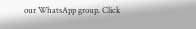our WhatsApp group. Click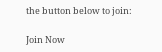the button below to join:

Join Now